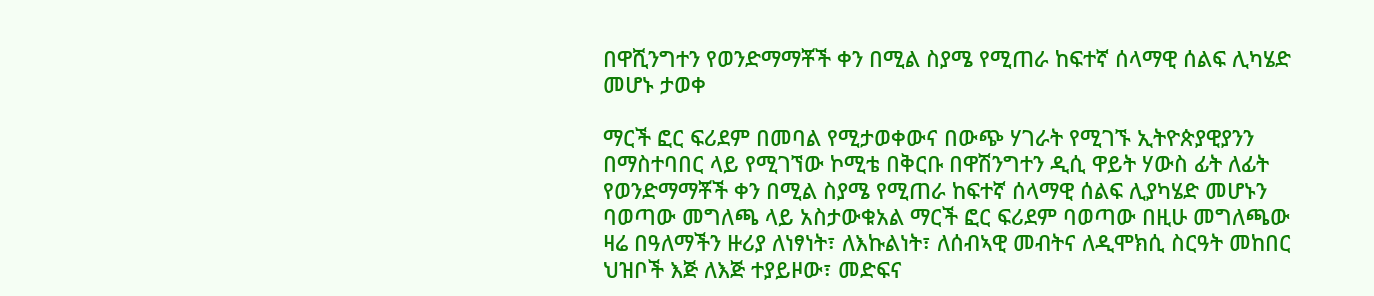በዋሺንግተን የወንድማማቾች ቀን በሚል ስያሜ የሚጠራ ከፍተኛ ሰላማዊ ሰልፍ ሊካሄድ መሆኑ ታወቀ

ማርች ፎር ፍሪደም በመባል የሚታወቀውና በውጭ ሃገራት የሚገኙ ኢትዮጵያዊያንን በማስተባበር ላይ የሚገኘው ኮሚቴ በቅርቡ በዋሽንግተን ዲሲ ዋይት ሃውስ ፊት ለፊት  የወንድማማቾች ቀን በሚል ስያሜ የሚጠራ ከፍተኛ ሰላማዊ ሰልፍ ሊያካሄድ መሆኑን ባወጣው መግለጫ ላይ አስታውቁአል ማርች ፎር ፍሪደም ባወጣው በዚሁ መግለጫው   ዛሬ በዓለማችን ዙሪያ ለነፃነት፣ ለእኩልነት፣ ለሰብኣዊ መብትና ለዲሞክሲ ስርዓት መከበር ህዝቦች እጅ ለእጅ ተያይዞው፣ መድፍና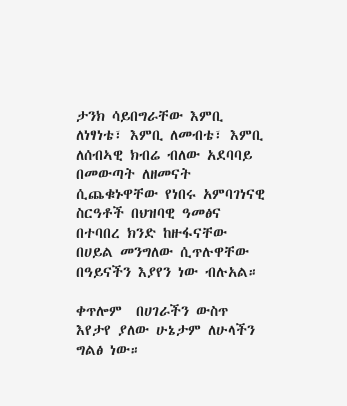ታንክ ሳይበግራቸው እምቢ ለነፃነቴ፣ እምቢ ለመብቴ፣ እምቢ ለሰብኣዊ ክብሬ ብለው አደባባይ በመውጣት ለዘመናት ሲጨቁኑዋቸው የነበሩ አምባገነናዊ ስርዓቶች በህዝባዊ ዓመፅና በተባበረ ክንድ ከዙፋናቸው በሀይል መንግለው ሲጥሉዋቸው በዓይናችን እያየን ነው ብሉአል።

ቀጥሎም  በሀገራችን ውስጥ እየታየ ያለው ሁኔታም ለሁላችን ግልፅ ነው።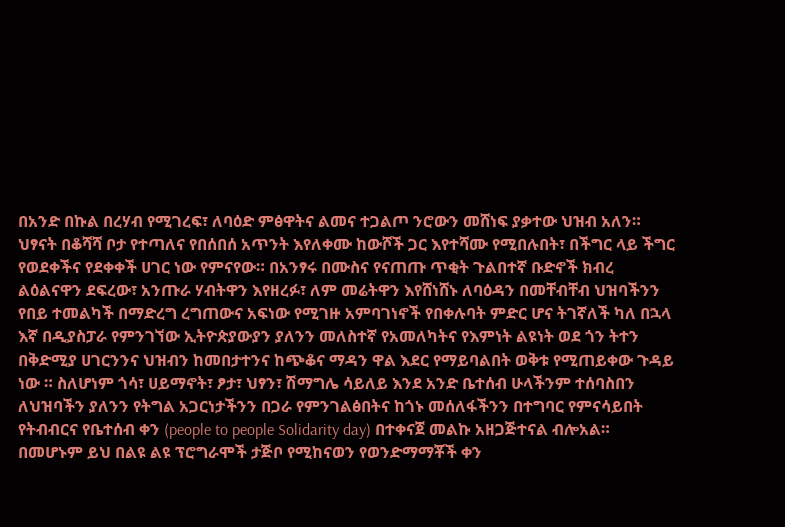በአንድ በኩል በረሃብ የሚገረፍ፣ ለባዕድ ምፅዋትና ልመና ተጋልጦ ንሮውን መሸነፍ ያቃተው ህዝብ አለን። ህፃናት በቆሻሻ ቦታ የተጣለና የበሰበሰ አጥንት እየለቀሙ ከውሾች ጋር እየተሻሙ የሚበሉበት፣ በችግር ላይ ችግር የወደቀችና የደቀቀች ሀገር ነው የምናየው። በአንፃሩ በሙስና የናጠጡ ጥቂት ጉልበተኛ ቡድኖች ክብረ ልዕልናዋን ደፍረው፣ አንጡራ ሃብትዋን እየዘረፉ፣ ለም መሬትዋን እየሸነሸኑ ለባዕዳን በመቸብቸብ ህዝባችንን የበይ ተመልካች በማድረግ ረግጠውና አፍነው የሚገዙ አምባገነኖች የበቀሉባት ምድር ሆና ትገኛለች ካለ በኋላ እኛ በዲያስፓራ የምንገኘው ኢትዮጵያውያን ያለንን መለስተኛ የአመለካትና የእምነት ልዩነት ወደ ጎን ትተን በቅድሚያ ሀገርንንና ህዝብን ከመበታተንና ከጭቆና ማዳን ዋል እደር የማይባልበት ወቅቱ የሚጠይቀው ጉዳይ ነው ። ስለሆነም ጎሳ፣ ሀይማኖት፣ ፆታ፣ ህፃን፣ ሽማግሌ ሳይለይ እንደ አንድ ቤተሰብ ሁላችንም ተሰባስበን ለህዝባችን ያለንን የትግል አጋርነታችንን በጋራ የምንገልፅበትና ከጎኑ መሰለፋችንን በተግባር የምናሳይበት የትብብርና የቤተሰብ ቀን (people to people Solidarity day) በተቀናጀ መልኩ አዘጋጅተናል ብሎአል። በመሆኑም ይህ በልዩ ልዩ ፕሮግራሞች ታጅቦ የሚከናወን የወንድማማቾች ቀን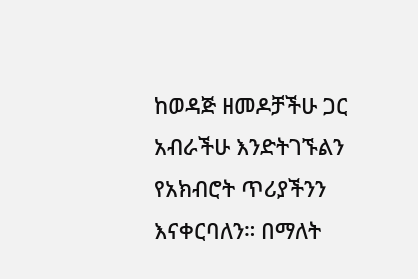ከወዳጅ ዘመዶቻችሁ ጋር አብራችሁ እንድትገኙልን የአክብሮት ጥሪያችንን እናቀርባለን። በማለት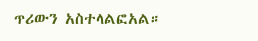ጥሪውን አስተላልፎአል።